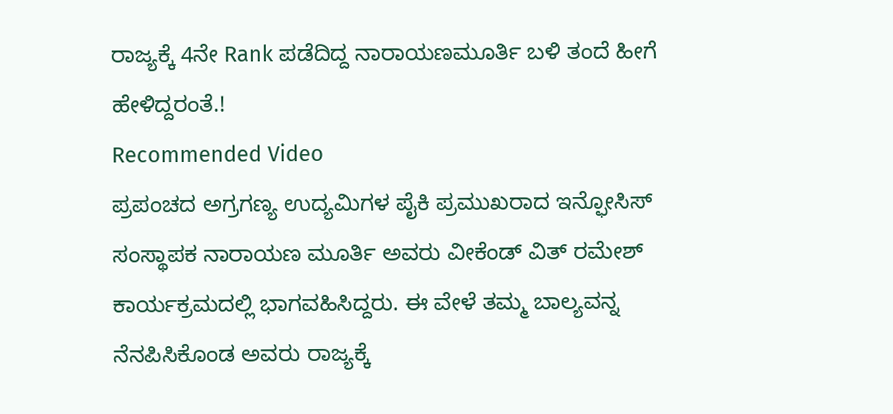ರಾಜ್ಯಕ್ಕೆ 4ನೇ Rank ಪಡೆದಿದ್ದ ನಾರಾಯಣಮೂರ್ತಿ ಬಳಿ ತಂದೆ ಹೀಗೆ ಹೇಳಿದ್ದರಂತೆ.!
Recommended Video
ಪ್ರಪಂಚದ ಅಗ್ರಗಣ್ಯ ಉದ್ಯಮಿಗಳ ಪೈಕಿ ಪ್ರಮುಖರಾದ ಇನ್ಫೋಸಿಸ್ ಸಂಸ್ಥಾಪಕ ನಾರಾಯಣ ಮೂರ್ತಿ ಅವರು ವೀಕೆಂಡ್ ವಿತ್ ರಮೇಶ್ ಕಾರ್ಯಕ್ರಮದಲ್ಲಿ ಭಾಗವಹಿಸಿದ್ದರು. ಈ ವೇಳೆ ತಮ್ಮ ಬಾಲ್ಯವನ್ನ ನೆನಪಿಸಿಕೊಂಡ ಅವರು ರಾಜ್ಯಕ್ಕೆ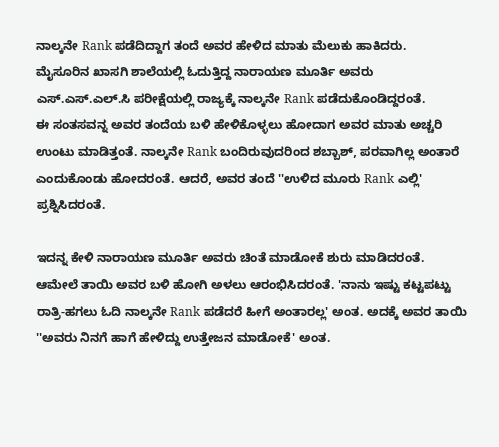ನಾಲ್ಕನೇ Rank ಪಡೆದಿದ್ದಾಗ ತಂದೆ ಅವರ ಹೇಳಿದ ಮಾತು ಮೆಲುಕು ಹಾಕಿದರು.
ಮೈಸೂರಿನ ಖಾಸಗಿ ಶಾಲೆಯಲ್ಲಿ ಓದುತ್ತಿದ್ದ ನಾರಾಯಣ ಮೂರ್ತಿ ಅವರು ಎಸ್.ಎಸ್.ಎಲ್.ಸಿ ಪರೀಕ್ಷೆಯಲ್ಲಿ ರಾಜ್ಯಕ್ಕೆ ನಾಲ್ಕನೇ Rank ಪಡೆದುಕೊಂಡಿದ್ದರಂತೆ.
ಈ ಸಂತಸವನ್ನ ಅವರ ತಂದೆಯ ಬಳಿ ಹೇಳಿಕೊಳ್ಳಲು ಹೋದಾಗ ಅವರ ಮಾತು ಅಚ್ಚರಿ ಉಂಟು ಮಾಡಿತ್ತಂತೆ. ನಾಲ್ಕನೇ Rank ಬಂದಿರುವುದರಿಂದ ಶಬ್ಬಾಶ್, ಪರವಾಗಿಲ್ಲ ಅಂತಾರೆ ಎಂದುಕೊಂಡು ಹೋದರಂತೆ. ಆದರೆ, ಅವರ ತಂದೆ ''ಉಳಿದ ಮೂರು Rank ಎಲ್ಲಿ' ಪ್ರಶ್ನಿಸಿದರಂತೆ.

ಇದನ್ನ ಕೇಳಿ ನಾರಾಯಣ ಮೂರ್ತಿ ಅವರು ಚಿಂತೆ ಮಾಡೋಕೆ ಶುರು ಮಾಡಿದರಂತೆ. ಆಮೇಲೆ ತಾಯಿ ಅವರ ಬಳಿ ಹೋಗಿ ಅಳಲು ಆರಂಭಿಸಿದರಂತೆ. 'ನಾನು ಇಷ್ಟು ಕಟ್ಟಪಟ್ಟು ರಾತ್ರಿ-ಹಗಲು ಓದಿ ನಾಲ್ಕನೇ Rank ಪಡೆದರೆ ಹೀಗೆ ಅಂತಾರಲ್ಲ' ಅಂತ. ಅದಕ್ಕೆ ಅವರ ತಾಯಿ ''ಅವರು ನಿನಗೆ ಹಾಗೆ ಹೇಳಿದ್ದು ಉತ್ತೇಜನ ಮಾಡೋಕೆ' ಅಂತ.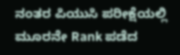ನಂತರ ಪಿಯುಸಿ ಪರೀಕ್ಷೆಯಲ್ಲಿ ಮೂರನೇ Rank ಪಡೆದ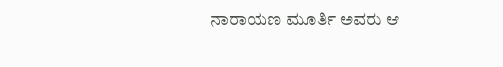ನಾರಾಯಣ ಮೂರ್ತಿ ಅವರು ಆ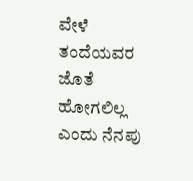ವೇಳೆ ತಂದೆಯವರ ಜೊತೆ ಹೋಗಲಿಲ್ಲ ಎಂದು ನೆನಪು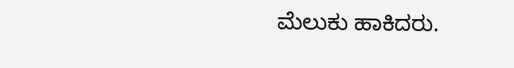ಮೆಲುಕು ಹಾಕಿದರು.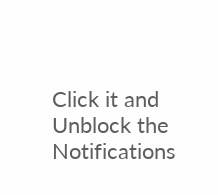Click it and Unblock the Notifications